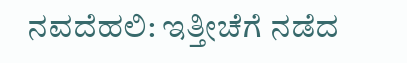ನವದೆಹಲಿ: ಇತ್ತೀಚೆಗೆ ನಡೆದ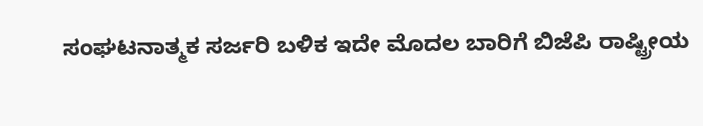ಸಂಘಟನಾತ್ಮಕ ಸರ್ಜರಿ ಬಳಿಕ ಇದೇ ಮೊದಲ ಬಾರಿಗೆ ಬಿಜೆಪಿ ರಾಷ್ಟ್ರೀಯ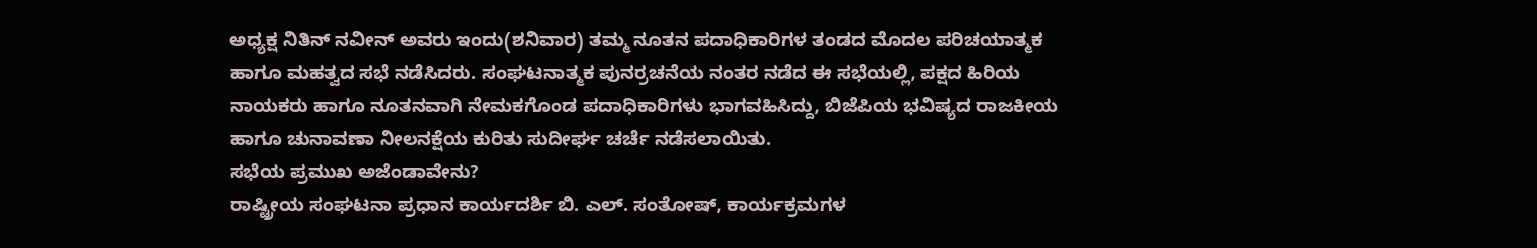ಅಧ್ಯಕ್ಷ ನಿತಿನ್ ನವೀನ್ ಅವರು ಇಂದು(ಶನಿವಾರ) ತಮ್ಮ ನೂತನ ಪದಾಧಿಕಾರಿಗಳ ತಂಡದ ಮೊದಲ ಪರಿಚಯಾತ್ಮಕ ಹಾಗೂ ಮಹತ್ವದ ಸಭೆ ನಡೆಸಿದರು. ಸಂಘಟನಾತ್ಮಕ ಪುನರ್ರಚನೆಯ ನಂತರ ನಡೆದ ಈ ಸಭೆಯಲ್ಲಿ, ಪಕ್ಷದ ಹಿರಿಯ ನಾಯಕರು ಹಾಗೂ ನೂತನವಾಗಿ ನೇಮಕಗೊಂಡ ಪದಾಧಿಕಾರಿಗಳು ಭಾಗವಹಿಸಿದ್ದು, ಬಿಜೆಪಿಯ ಭವಿಷ್ಯದ ರಾಜಕೀಯ ಹಾಗೂ ಚುನಾವಣಾ ನೀಲನಕ್ಷೆಯ ಕುರಿತು ಸುದೀರ್ಘ ಚರ್ಚೆ ನಡೆಸಲಾಯಿತು.
ಸಭೆಯ ಪ್ರಮುಖ ಅಜೆಂಡಾವೇನು?
ರಾಷ್ಟ್ರೀಯ ಸಂಘಟನಾ ಪ್ರಧಾನ ಕಾರ್ಯದರ್ಶಿ ಬಿ. ಎಲ್. ಸಂತೋಷ್, ಕಾರ್ಯಕ್ರಮಗಳ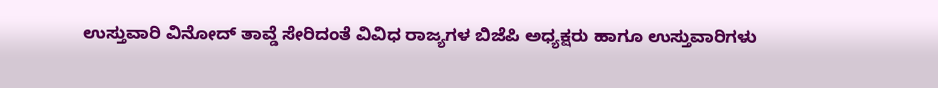ಉಸ್ತುವಾರಿ ವಿನೋದ್ ತಾವ್ಡೆ ಸೇರಿದಂತೆ ವಿವಿಧ ರಾಜ್ಯಗಳ ಬಿಜೆಪಿ ಅಧ್ಯಕ್ಷರು ಹಾಗೂ ಉಸ್ತುವಾರಿಗಳು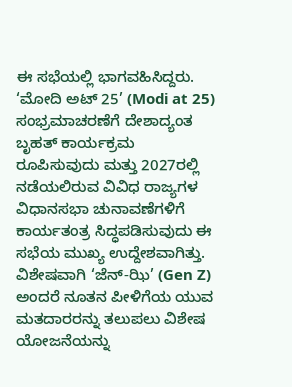ಈ ಸಭೆಯಲ್ಲಿ ಭಾಗವಹಿಸಿದ್ದರು. ‘ಮೋದಿ ಅಟ್ 25’ (Modi at 25) ಸಂಭ್ರಮಾಚರಣೆಗೆ ದೇಶಾದ್ಯಂತ ಬೃಹತ್ ಕಾರ್ಯಕ್ರಮ ರೂಪಿಸುವುದು ಮತ್ತು 2027ರಲ್ಲಿ ನಡೆಯಲಿರುವ ವಿವಿಧ ರಾಜ್ಯಗಳ ವಿಧಾನಸಭಾ ಚುನಾವಣೆಗಳಿಗೆ ಕಾರ್ಯತಂತ್ರ ಸಿದ್ಧಪಡಿಸುವುದು ಈ ಸಭೆಯ ಮುಖ್ಯ ಉದ್ದೇಶವಾಗಿತ್ತು. ವಿಶೇಷವಾಗಿ ‘ಜೆನ್-ಝಿ’ (Gen Z) ಅಂದರೆ ನೂತನ ಪೀಳಿಗೆಯ ಯುವ ಮತದಾರರನ್ನು ತಲುಪಲು ವಿಶೇಷ ಯೋಜನೆಯನ್ನು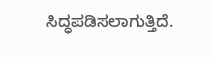ಸಿದ್ಧಪಡಿಸಲಾಗುತ್ತಿದೆ.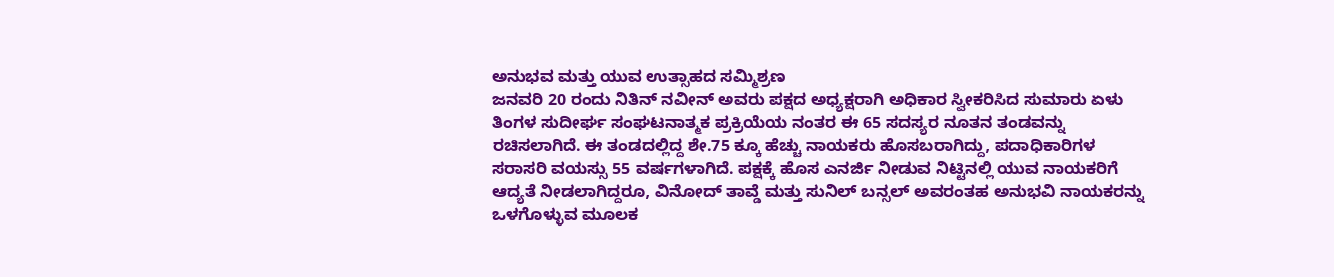ಅನುಭವ ಮತ್ತು ಯುವ ಉತ್ಸಾಹದ ಸಮ್ಮಿಶ್ರಣ
ಜನವರಿ 20 ರಂದು ನಿತಿನ್ ನವೀನ್ ಅವರು ಪಕ್ಷದ ಅಧ್ಯಕ್ಷರಾಗಿ ಅಧಿಕಾರ ಸ್ವೀಕರಿಸಿದ ಸುಮಾರು ಏಳು ತಿಂಗಳ ಸುದೀರ್ಘ ಸಂಘಟನಾತ್ಮಕ ಪ್ರಕ್ರಿಯೆಯ ನಂತರ ಈ 65 ಸದಸ್ಯರ ನೂತನ ತಂಡವನ್ನು ರಚಿಸಲಾಗಿದೆ. ಈ ತಂಡದಲ್ಲಿದ್ದ ಶೇ.75 ಕ್ಕೂ ಹೆಚ್ಚು ನಾಯಕರು ಹೊಸಬರಾಗಿದ್ದು, ಪದಾಧಿಕಾರಿಗಳ ಸರಾಸರಿ ವಯಸ್ಸು 55 ವರ್ಷಗಳಾಗಿದೆ. ಪಕ್ಷಕ್ಕೆ ಹೊಸ ಎನರ್ಜಿ ನೀಡುವ ನಿಟ್ಟಿನಲ್ಲಿ ಯುವ ನಾಯಕರಿಗೆ ಆದ್ಯತೆ ನೀಡಲಾಗಿದ್ದರೂ, ವಿನೋದ್ ತಾವ್ಡೆ ಮತ್ತು ಸುನಿಲ್ ಬನ್ಸಲ್ ಅವರಂತಹ ಅನುಭವಿ ನಾಯಕರನ್ನು ಒಳಗೊಳ್ಳುವ ಮೂಲಕ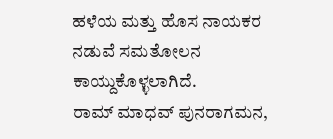ಹಳೆಯ ಮತ್ತು ಹೊಸ ನಾಯಕರ ನಡುವೆ ಸಮತೋಲನ ಕಾಯ್ದುಕೊಳ್ಳಲಾಗಿದೆ.
ರಾಮ್ ಮಾಧವ್ ಪುನರಾಗಮನ,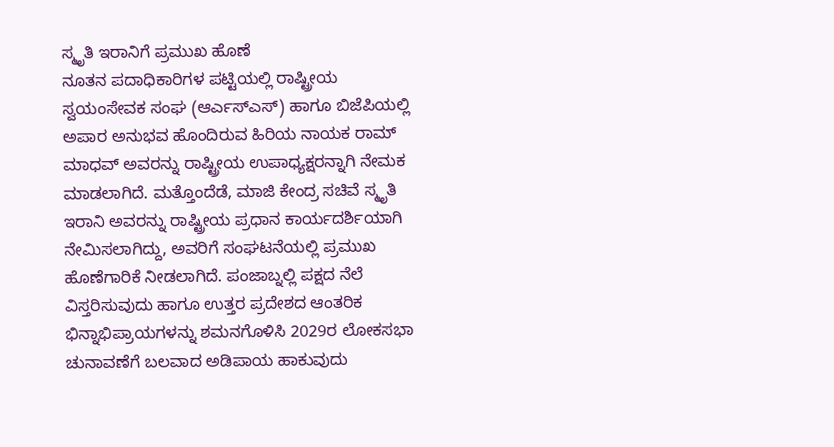ಸ್ಮೃತಿ ಇರಾನಿಗೆ ಪ್ರಮುಖ ಹೊಣೆ
ನೂತನ ಪದಾಧಿಕಾರಿಗಳ ಪಟ್ಟಿಯಲ್ಲಿ ರಾಷ್ಟ್ರೀಯ ಸ್ವಯಂಸೇವಕ ಸಂಘ (ಆರ್ಎಸ್ಎಸ್) ಹಾಗೂ ಬಿಜೆಪಿಯಲ್ಲಿ ಅಪಾರ ಅನುಭವ ಹೊಂದಿರುವ ಹಿರಿಯ ನಾಯಕ ರಾಮ್ ಮಾಧವ್ ಅವರನ್ನು ರಾಷ್ಟ್ರೀಯ ಉಪಾಧ್ಯಕ್ಷರನ್ನಾಗಿ ನೇಮಕ ಮಾಡಲಾಗಿದೆ. ಮತ್ತೊಂದೆಡೆ, ಮಾಜಿ ಕೇಂದ್ರ ಸಚಿವೆ ಸ್ಮೃತಿ ಇರಾನಿ ಅವರನ್ನು ರಾಷ್ಟ್ರೀಯ ಪ್ರಧಾನ ಕಾರ್ಯದರ್ಶಿಯಾಗಿ ನೇಮಿಸಲಾಗಿದ್ದು, ಅವರಿಗೆ ಸಂಘಟನೆಯಲ್ಲಿ ಪ್ರಮುಖ ಹೊಣೆಗಾರಿಕೆ ನೀಡಲಾಗಿದೆ. ಪಂಜಾಬ್ನಲ್ಲಿ ಪಕ್ಷದ ನೆಲೆ ವಿಸ್ತರಿಸುವುದು ಹಾಗೂ ಉತ್ತರ ಪ್ರದೇಶದ ಆಂತರಿಕ ಭಿನ್ನಾಭಿಪ್ರಾಯಗಳನ್ನು ಶಮನಗೊಳಿಸಿ 2029ರ ಲೋಕಸಭಾ ಚುನಾವಣೆಗೆ ಬಲವಾದ ಅಡಿಪಾಯ ಹಾಕುವುದು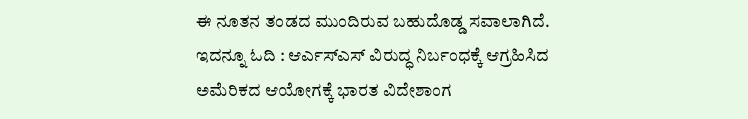ಈ ನೂತನ ತಂಡದ ಮುಂದಿರುವ ಬಹುದೊಡ್ಡ ಸವಾಲಾಗಿದೆ.
ಇದನ್ನೂ ಓದಿ : ಆರ್ಎಸ್ಎಸ್ ವಿರುದ್ಧ ನಿರ್ಬಂಧಕ್ಕೆ ಆಗ್ರಹಿಸಿದ ಅಮೆರಿಕದ ಆಯೋಗಕ್ಕೆ ಭಾರತ ವಿದೇಶಾಂಗ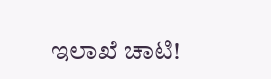ಇಲಾಖೆ ಚಾಟಿ!